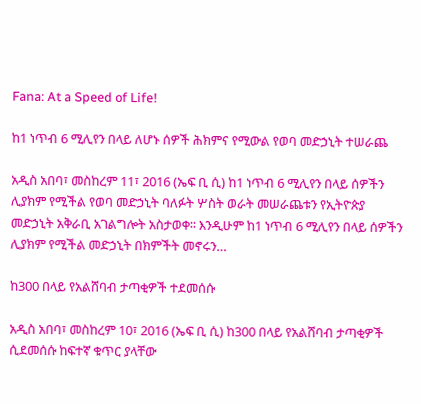Fana: At a Speed of Life!

ከ1 ነጥብ 6 ሚሊየን በላይ ለሆኑ ሰዎች ሕክምና የሚውል የወባ መድኃኒት ተሠራጨ

አዲስ አበባ፣ መስከረም 11፣ 2016 (ኤፍ ቢ ሲ) ከ1 ነጥብ 6 ሚሊየን በላይ ሰዎችን ሊያክም የሚችል የወባ መድኃኒት ባለፉት ሦስት ወራት መሠራጨቱን የኢትዮጵያ መድኃኒት አቅራቢ አገልግሎት አስታወቀ፡፡ እንዲሁም ከ1 ነጥብ 6 ሚሊየን በላይ ሰዎችን ሊያክም የሚችል መድኃኒት በክምችት መኖሩን…

ከ300 በላይ የአልሸባብ ታጣቂዎች ተደመሰሱ

አዲስ አበባ፣ መስከረም 10፣ 2016 (ኤፍ ቢ ሲ) ከ300 በላይ የአልሸባብ ታጣቂዎች ሲደመሰሱ ከፍተኛ ቁጥር ያላቸው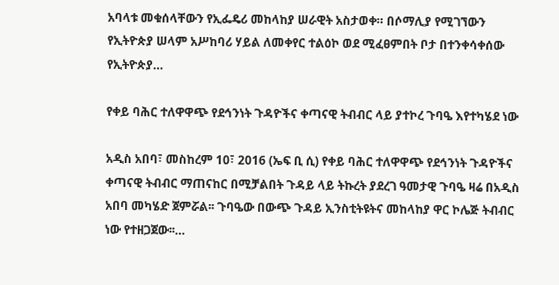አባላቱ መቁሰላቸውን የኢፌዴሪ መከላከያ ሠራዊት አስታወቀ። በሶማሊያ የሚገኘውን የኢትዮጵያ ሠላም አሥከባሪ ሃይል ለመቀየር ተልዕኮ ወደ ሚፈፀምበት ቦታ በተንቀሳቀሰው የኢትዮጵያ…

የቀይ ባሕር ተለዋዋጭ የደኅንነት ጉዳዮችና ቀጣናዊ ትብብር ላይ ያተኮረ ጉባዔ እየተካሄደ ነው

አዲስ አበባ፣ መስከረም 10፣ 2016 (ኤፍ ቢ ሲ) የቀይ ባሕር ተለዋዋጭ የደኅንነት ጉዳዮችና ቀጣናዊ ትብብር ማጠናከር በሚቻልበት ጉዳይ ላይ ትኩረት ያደረገ ዓመታዊ ጉባዔ ዛሬ በአዲስ አበባ መካሄድ ጀምሯል፡፡ ጉባዔው በውጭ ጉዳይ ኢንስቲትዩትና መከላከያ ዋር ኮሌጅ ትብብር ነው የተዘጋጀው፡፡…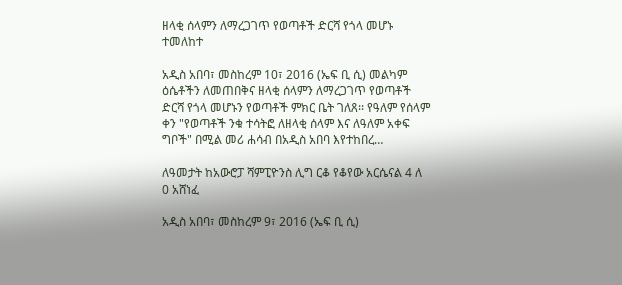ዘላቂ ሰላምን ለማረጋገጥ የወጣቶች ድርሻ የጎላ መሆኑ ተመለከተ

አዲስ አበባ፣ መስከረም 10፣ 2016 (ኤፍ ቢ ሲ) መልካም ዕሴቶችን ለመጠበቅና ዘላቂ ሰላምን ለማረጋገጥ የወጣቶች ድርሻ የጎላ መሆኑን የወጣቶች ምክር ቤት ገለጸ፡፡ የዓለም የሰላም ቀን "የወጣቶች ንቁ ተሳትፎ ለዘላቂ ሰላም እና ለዓለም አቀፍ ግቦች" በሚል መሪ ሐሳብ በአዲስ አበባ እየተከበረ…

ለዓመታት ከአውሮፓ ሻምፒዮንስ ሊግ ርቆ የቆየው አርሴናል 4 ለ 0 አሸነፈ

አዲስ አበባ፣ መስከረም 9፣ 2016 (ኤፍ ቢ ሲ)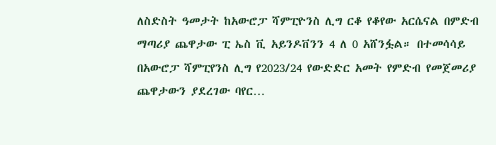ለስድስት ዓመታት ከአውሮፓ ሻምፒዮንስ ሊግ ርቆ የቆየው አርሴናል በምድብ ማጣሪያ ጨዋታው ፒ ኤስ ቪ አይንዶቨንን 4 ለ 0 አሸንፏል። በተመሳሳይ በአውሮፓ ሻምፒየንስ ሊግ የ2023/24 የውድድር አመት የምድብ የመጀመሪያ ጨዋታውን ያደረገው ባየር…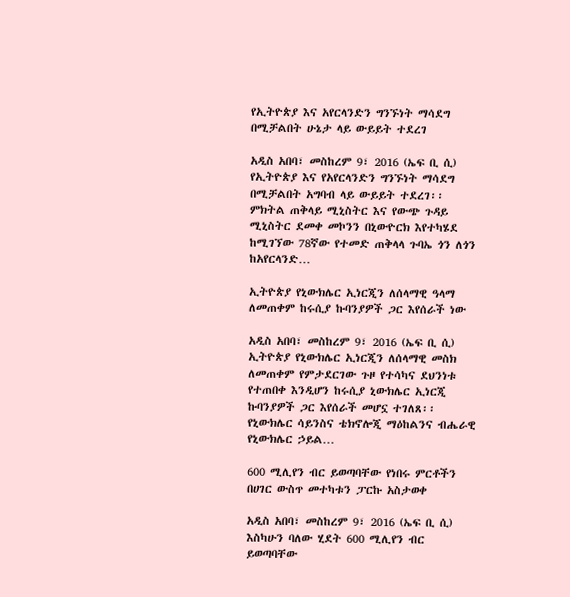የኢትዮጵያ እና አየርላንድን ግንኙነት ማሳደግ በሚቻልበት ሁኔታ ላይ ውይይት ተደረገ

አዲስ አበባ፣ መስከረም 9፣ 2016 (ኤፍ ቢ ሲ) የኢትዮጵያ እና የአየርላንድን ግንኙነት ማሳደግ በሚቻልበት አግባብ ላይ ውይይት ተደረገ፡፡ ምክትል ጠቅላይ ሚኒስትር እና የውጭ ጉዳይ ሚኒስትር ደመቀ መኮንን በኒውዮርክ እየተካሄደ ከሚገኘው 78ኛው የተመድ ጠቅላላ ጉባኤ ጎን ለጎን ከአየርላንድ…

ኢትዮጵያ የኒውክሌር ኢነርጂን ለሰላማዊ ዓላማ ለመጠቀም ከሩሲያ ኩባንያዎች ጋር እየሰራች ነው

አዲስ አበባ፣ መስከረም 9፣ 2016 (ኤፍ ቢ ሲ) ኢትዮጵያ የኒውክሌር ኢነርጂን ለሰላማዊ መስክ ለመጠቀም የምታደርገው ጉዞ የተሳካና ደህንነቱ የተጠበቀ እንዲሆን ከሩሲያ ኒውክሌር ኢነርጂ ኩባንያዎች ጋር እየሰራች መሆኗ ተገለጸ፡፡ የኒውክሌር ሳይንስና ቴክኖሎጂ ማዕከልንና ብሔራዊ የኒውክሌር ኃይል…

600 ሚሊየን ብር ይወጣባቸው የነበሩ ምርቶችን በሀገር ውስጥ መተካቱን ፓርኩ አስታወቀ

አዲስ አበባ፣ መስከረም 9፣ 2016 (ኤፍ ቢ ሲ) እስካሁን ባለው ሂደት 600 ሚሊየን ብር ይወጣባቸው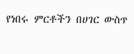የነበሩ ምርቶችን በሀገር ውስጥ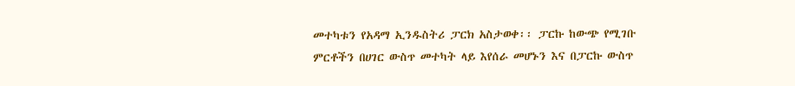መተካቱን የአዳማ ኢንዱስትሪ ፓርክ አስታወቀ፡፡ ፓርኩ ከውጭ የሚገቡ ምርቶችን በሀገር ውስጥ መተካት ላይ እየሰራ መሆኑን እና በፓርኩ ውስጥ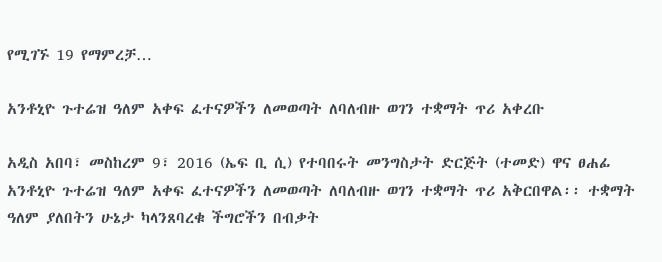የሚገኙ 19 የማምረቻ…

አንቶኒዮ ጉተሬዝ ዓለም አቀፍ ፈተናዎችን ለመወጣት ለባለብዙ ወገን ተቋማት ጥሪ አቀረቡ

አዲስ አበባ፣ መስከረም 9፣ 2016 (ኤፍ ቢ ሲ) የተባበሩት መንግስታት ድርጅት (ተመድ) ዋና ፀሐፊ አንቶኒዮ ጉተሬዝ ዓለም አቀፍ ፈተናዎችን ለመወጣት ለባለብዙ ወገን ተቋማት ጥሪ አቅርበዋል፡፡ ተቋማት ዓለም ያለበትን ሁኔታ ካላንጸባረቁ ችግሮችን በብቃት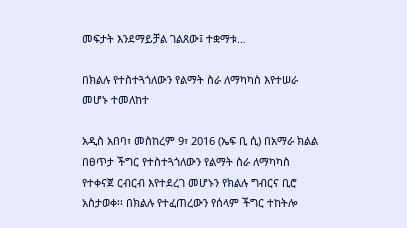መፍታት እንደማይቻል ገልጸው፤ ተቋማቱ…

በክልሉ የተስተጓጎለውን የልማት ስራ ለማካካስ እየተሠራ መሆኑ ተመለከተ

አዲስ አበባ፣ መስከረም 9፣ 2016 (ኤፍ ቢ ሲ) በአማራ ክልል በፀጥታ ችግር የተስተጓጎለውን የልማት ስራ ለማካካስ የተቀናጀ ርብርብ እየተደረገ መሆኑን የክልሉ ግብርና ቢሮ አስታወቀ፡፡ በክልሉ የተፈጠረውን የሰላም ችግር ተከትሎ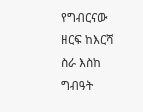የግብርናው ዘርፍ ከእርሻ ስራ እስከ ግብዓት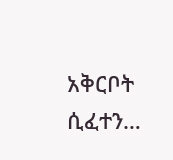አቅርቦት ሲፈተን…